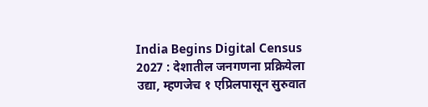India Begins Digital Census 2027 : देशातील जनगणना प्रक्रियेला उद्या, म्हणजेच १ एप्रिलपासून सुरुवात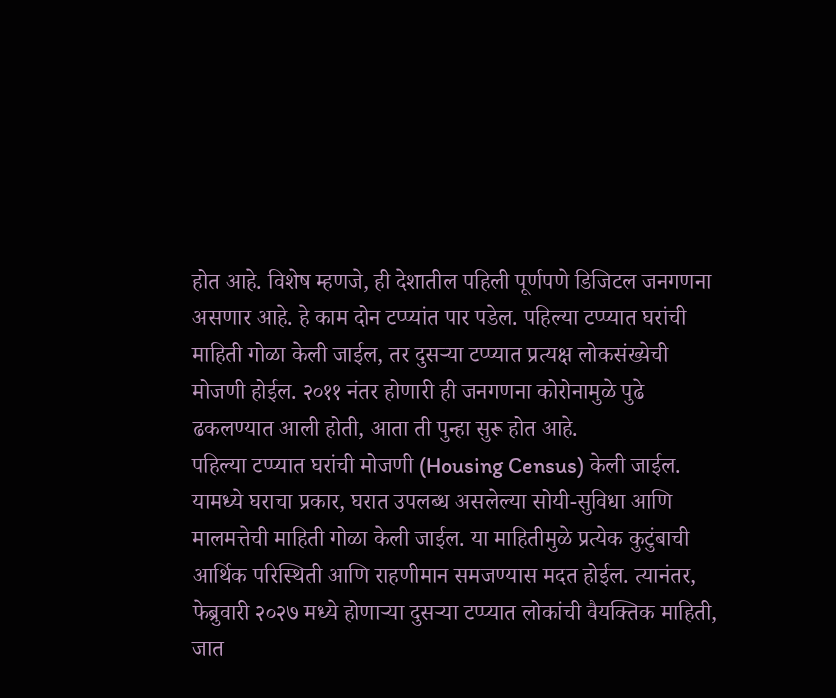होत आहे. विशेष म्हणजे, ही देशातील पहिली पूर्णपणे डिजिटल जनगणना असणार आहे. हे काम दोन टप्प्यांत पार पडेल. पहिल्या टप्प्यात घरांची माहिती गोळा केली जाईल, तर दुसऱ्या टप्प्यात प्रत्यक्ष लोकसंख्येची मोजणी होईल. २०११ नंतर होणारी ही जनगणना कोरोनामुळे पुढे ढकलण्यात आली होती, आता ती पुन्हा सुरू होत आहे.
पहिल्या टप्प्यात घरांची मोजणी (Housing Census) केली जाईल. यामध्ये घराचा प्रकार, घरात उपलब्ध असलेल्या सोयी-सुविधा आणि मालमत्तेची माहिती गोळा केली जाईल. या माहितीमुळे प्रत्येक कुटुंबाची आर्थिक परिस्थिती आणि राहणीमान समजण्यास मदत होईल. त्यानंतर, फेब्रुवारी २०२७ मध्ये होणाऱ्या दुसऱ्या टप्प्यात लोकांची वैयक्तिक माहिती, जात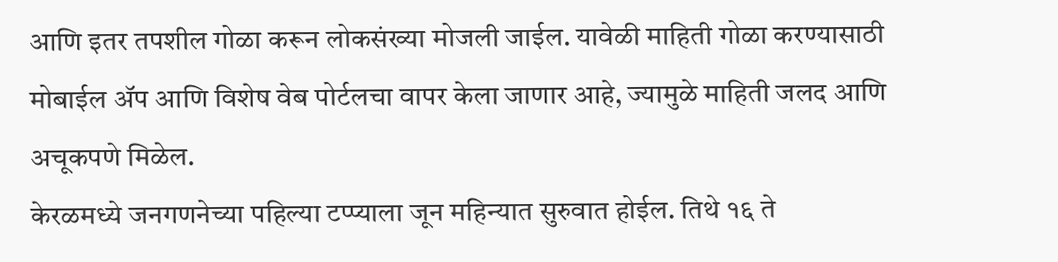आणि इतर तपशील गोळा करून लोकसंख्या मोजली जाईल. यावेळी माहिती गोळा करण्यासाठी मोबाईल ॲप आणि विशेष वेब पोर्टलचा वापर केला जाणार आहे, ज्यामुळे माहिती जलद आणि अचूकपणे मिळेल.
केरळमध्ये जनगणनेच्या पहिल्या टप्प्याला जून महिन्यात सुरुवात होईल. तिथे १६ ते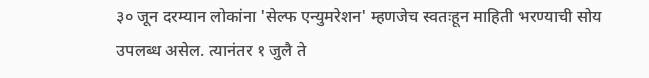३० जून दरम्यान लोकांना 'सेल्फ एन्युमरेशन' म्हणजेच स्वतःहून माहिती भरण्याची सोय उपलब्ध असेल. त्यानंतर १ जुलै ते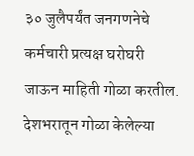३० जुलैपर्यंत जनगणनेचे कर्मचारी प्रत्यक्ष घरोघरी जाऊन माहिती गोळा करतील. देशभरातून गोळा केलेल्या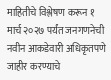माहितीचे विश्लेषण करून १ मार्च २०२७ पर्यंत जनगणनेची नवीन आकडेवारी अधिकृतपणे जाहीर करण्याचे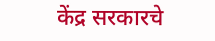केंद्र सरकारचे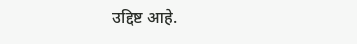उद्दिष्ट आहे.